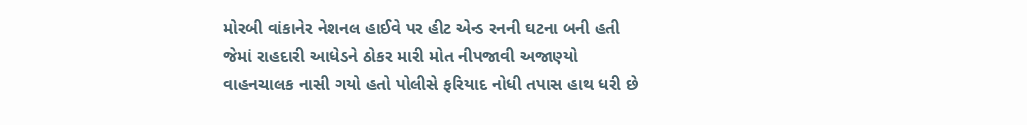મોરબી વાંકાનેર નેશનલ હાઈવે પર હીટ એન્ડ રનની ઘટના બની હતી જેમાં રાહદારી આધેડને ઠોકર મારી મોત નીપજાવી અજાણ્યો વાહનચાલક નાસી ગયો હતો પોલીસે ફરિયાદ નોધી તપાસ હાથ ધરી છે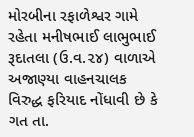મોરબીના રફાળેશ્વર ગામે રહેતા મનીષભાઈ લાભુભાઈ રૂદાતલા (ઉ.વ.૨૪) વાળાએ અજાણ્યા વાહનચાલક વિરુદ્ધ ફરિયાદ નોંધાવી છે કે ગત તા.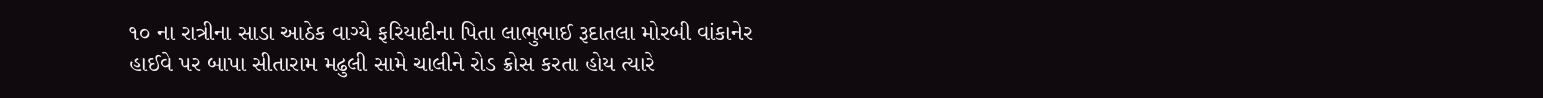૧૦ ના રાત્રીના સાડા આઠેક વાગ્યે ફરિયાદીના પિતા લાભુભાઈ રૂદાતલા મોરબી વાંકાનેર હાઈવે પર બાપા સીતારામ મઢુલી સામે ચાલીને રોડ ક્રોસ કરતા હોય ત્યારે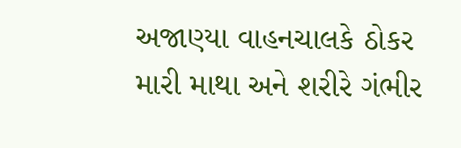અજાણ્યા વાહનચાલકે ઠોકર મારી માથા અને શરીરે ગંભીર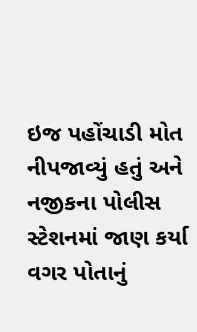ઇજ પહોંચાડી મોત નીપજાવ્યું હતું અને નજીકના પોલીસ સ્ટેશનમાં જાણ કર્યા વગર પોતાનું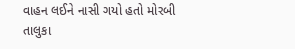વાહન લઈને નાસી ગયો હતો મોરબી તાલુકા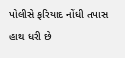પોલીસે ફરિયાદ નોંધી તપાસ હાથ ધરી છે